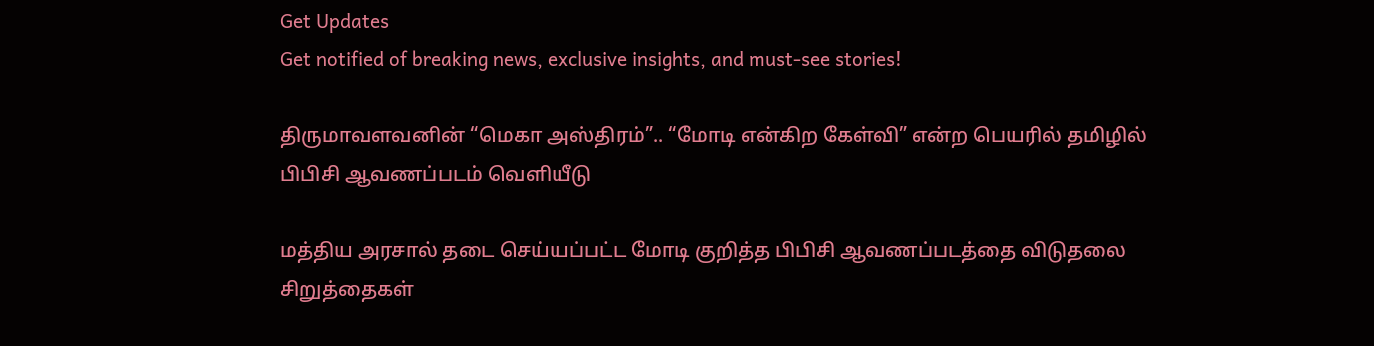Get Updates
Get notified of breaking news, exclusive insights, and must-see stories!

திருமாவளவனின் “மெகா அஸ்திரம்”.. “மோடி என்கிற கேள்வி” என்ற பெயரில் தமிழில் பிபிசி ஆவணப்படம் வெளியீடு

மத்திய அரசால் தடை செய்யப்பட்ட மோடி குறித்த பிபிசி ஆவணப்படத்தை விடுதலை சிறுத்தைகள்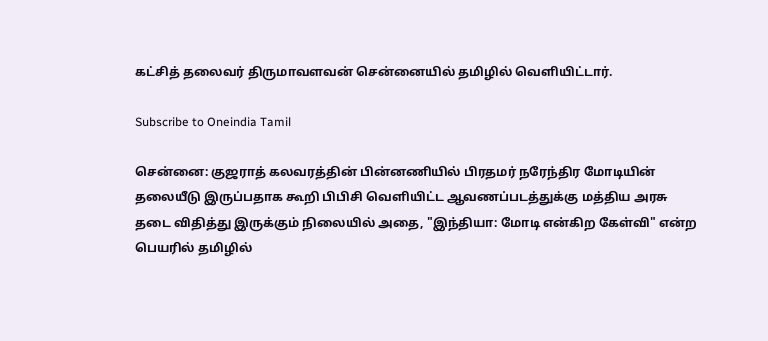கட்சித் தலைவர் திருமாவளவன் சென்னையில் தமிழில் வெளியிட்டார்.

Subscribe to Oneindia Tamil

சென்னை: குஜராத் கலவரத்தின் பின்னணியில் பிரதமர் நரேந்திர மோடியின் தலையீடு இருப்பதாக கூறி பிபிசி வெளியிட்ட ஆவணப்படத்துக்கு மத்திய அரசு தடை விதித்து இருக்கும் நிலையில் அதை, "இந்தியா: மோடி என்கிற கேள்வி" என்ற பெயரில் தமிழில்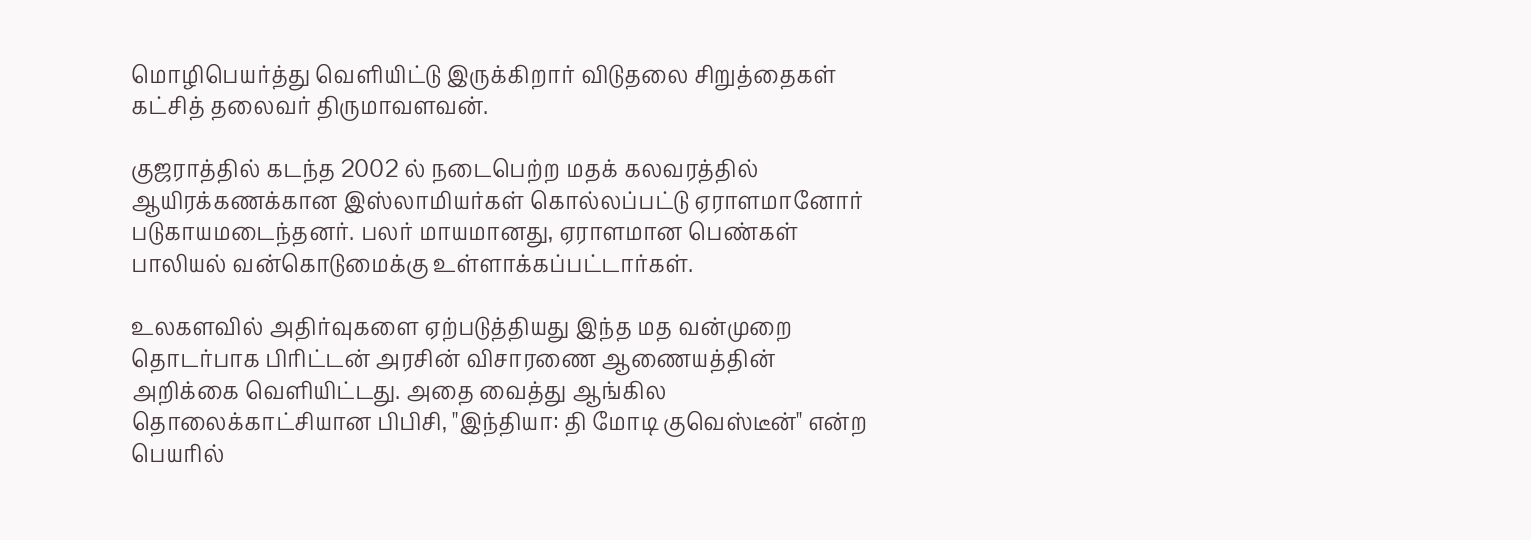மொழிபெயர்த்து வெளியிட்டு இருக்கிறார் விடுதலை சிறுத்தைகள் கட்சித் தலைவர் திருமாவளவன்.

குஜராத்தில் கடந்த 2002 ல் நடைபெற்ற மதக் கலவரத்தில் ஆயிரக்கணக்கான இஸ்லாமியர்கள் கொல்லப்பட்டு ஏராளமானோர் படுகாயமடைந்தனர். பலர் மாயமானது, ஏராளமான பெண்கள் பாலியல் வன்கொடுமைக்கு உள்ளாக்கப்பட்டார்கள்.

உலகளவில் அதிர்வுகளை ஏற்படுத்தியது இந்த மத வன்முறை தொடர்பாக பிரிட்டன் அரசின் விசாரணை ஆணையத்தின் அறிக்கை வெளியிட்டது. அதை வைத்து ஆங்கில தொலைக்காட்சியான பிபிசி, "இந்தியா: தி மோடி குவெஸ்டீன்" என்ற பெயரில்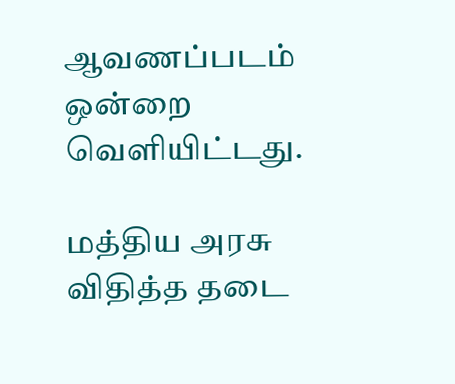ஆவணப்படம் ஒன்றை வெளியிட்டது.

மத்திய அரசு விதித்த தடை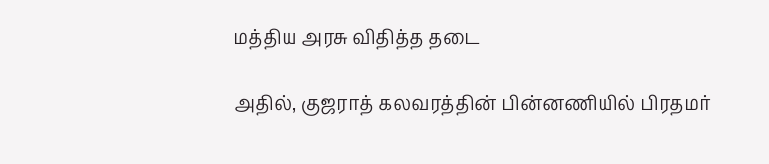மத்திய அரசு விதித்த தடை

அதில், குஜராத் கலவரத்தின் பின்னணியில் பிரதமர்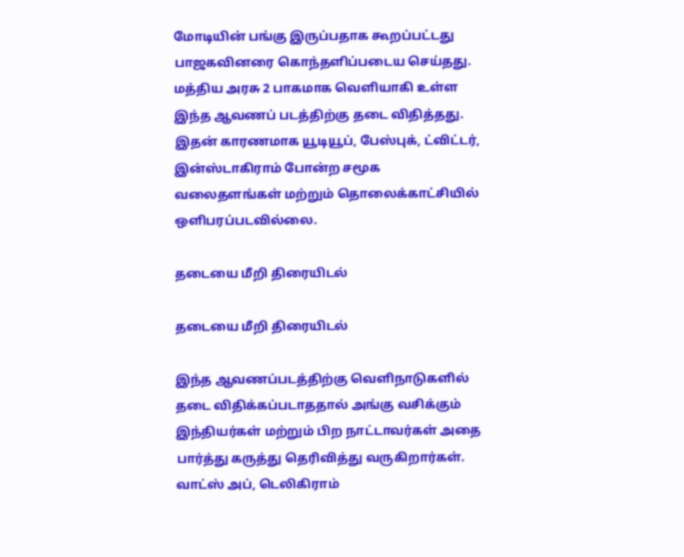மோடியின் பங்கு இருப்பதாக கூறப்பட்டது பாஜகவினரை கொந்தளிப்படைய செய்தது. மத்திய அரசு 2 பாகமாக வெளியாகி உள்ள இந்த ஆவணப் படத்திற்கு தடை விதித்தது. இதன் காரணமாக யூடியூப், பேஸ்புக், ட்விட்டர், இன்ஸ்டாகிராம் போன்ற சமூக வலைதளங்கள் மற்றும் தொலைக்காட்சியில் ஒளிபரப்படவில்லை.

தடையை மீறி திரையிடல்

தடையை மீறி திரையிடல்

இந்த ஆவணப்படத்திற்கு வெளிநாடுகளில் தடை விதிக்கப்படாததால் அங்கு வசிக்கும் இந்தியர்கள் மற்றும் பிற நாட்டாவர்கள் அதை பார்த்து கருத்து தெரிவித்து வருகிறார்கள். வாட்ஸ் அப், டெலிகிராம்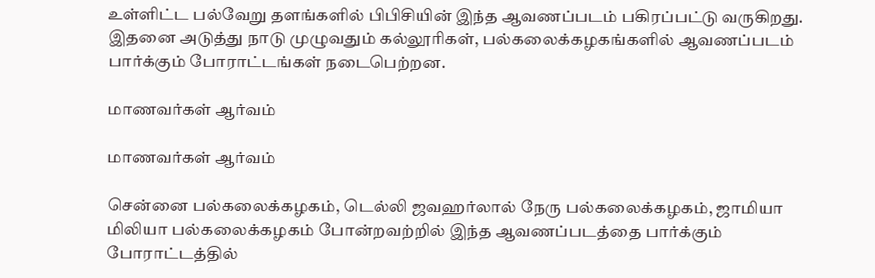உள்ளிட்ட பல்வேறு தளங்களில் பிபிசியின் இந்த ஆவணப்படம் பகிரப்பட்டு வருகிறது. இதனை அடுத்து நாடு முழுவதும் கல்லூரிகள், பல்கலைக்கழகங்களில் ஆவணப்படம் பார்க்கும் போராட்டங்கள் நடைபெற்றன.

மாணவர்கள் ஆர்வம்

மாணவர்கள் ஆர்வம்

சென்னை பல்கலைக்கழகம், டெல்லி ஜவஹர்லால் நேரு பல்கலைக்கழகம், ஜாமியா மிலியா பல்கலைக்கழகம் போன்றவற்றில் இந்த ஆவணப்படத்தை பார்க்கும் போராட்டத்தில்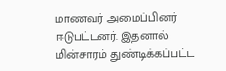மாணவர் அமைப்பினர் ஈடுபட்டனர். இதனால் மின்சாரம் துண்டிக்கப்பட்ட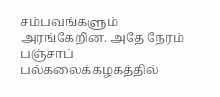சம்பவங்களும் அரங்கேறின. அதே நேரம் பஞ்சாப் பல்கலைக்கழகத்தில்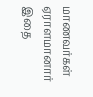மாணவர்கள் ஏராளமானார் இதை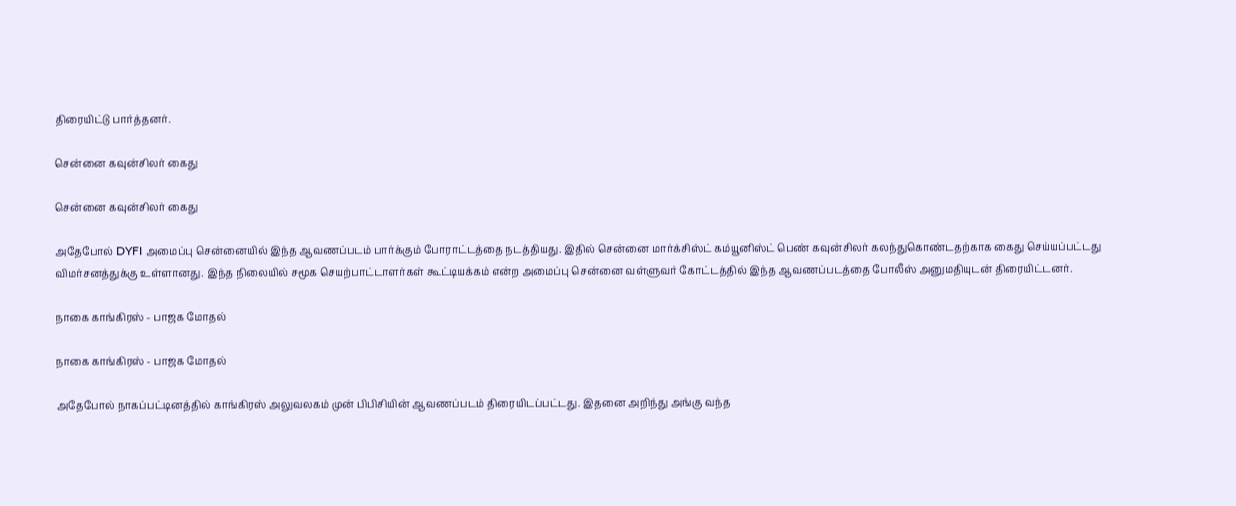திரையிட்டு பார்த்தனர்.

சென்னை கவுன்சிலர் கைது

சென்னை கவுன்சிலர் கைது

அதேபோல் DYFI அமைப்பு சென்னையில் இந்த ஆவணப்படம் பார்க்கும் போராட்டத்தை நடத்தியது. இதில் சென்னை மார்க்சிஸ்ட் கம்யூனிஸ்ட் பெண் கவுன்சிலர் கலந்துகொண்டதற்காக கைது செய்யப்பட்டது விமர்சனத்துக்கு உள்ளானது. இந்த நிலையில் சமூக செயற்பாட்டாளர்கள் கூட்டியக்கம் என்ற அமைப்பு சென்னை வள்ளுவர் கோட்டத்தில் இந்த ஆவணப்படத்தை போலீஸ் அனுமதியுடன் திரையிட்டனர்.

நாகை காங்கிரஸ் - பாஜக மோதல்

நாகை காங்கிரஸ் - பாஜக மோதல்

அதேபோல் நாகப்பட்டினத்தில் காங்கிரஸ் அலுவலகம் முன் பிபிசியின் ஆவணப்படம் திரையிடப்பட்டது. இதனை அறிந்து அங்கு வந்த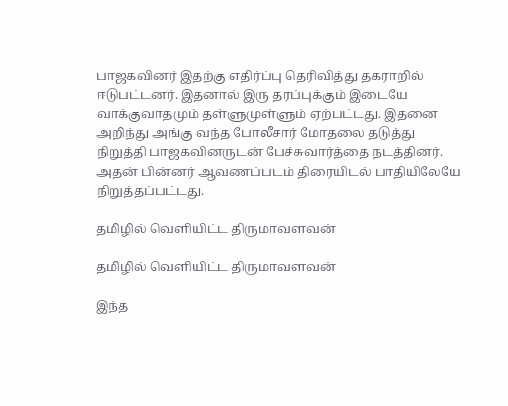பாஜகவினர் இதற்கு எதிர்ப்பு தெரிவித்து தகராறில் ஈடுபட்டனர். இதனால் இரு தரப்புக்கும் இடையே வாக்குவாதமும் தள்ளுமுள்ளும் ஏற்பட்டது. இதனை அறிந்து அங்கு வந்த போலீசார் மோதலை தடுத்து நிறுத்தி பாஜகவினருடன் பேச்சுவார்த்தை நடத்தினர். அதன் பின்னர் ஆவணப்படம் திரையிடல் பாதியிலேயே நிறுத்தப்பட்டது.

தமிழில் வெளியிட்ட திருமாவளவன்

தமிழில் வெளியிட்ட திருமாவளவன்

இந்த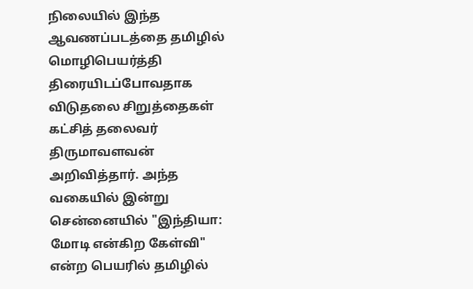நிலையில் இந்த ஆவணப்படத்தை தமிழில் மொழிபெயர்த்தி திரையிடப்போவதாக விடுதலை சிறுத்தைகள் கட்சித் தலைவர் திருமாவளவன் அறிவித்தார். அந்த வகையில் இன்று சென்னையில் "இந்தியா: மோடி என்கிற கேள்வி" என்ற பெயரில் தமிழில்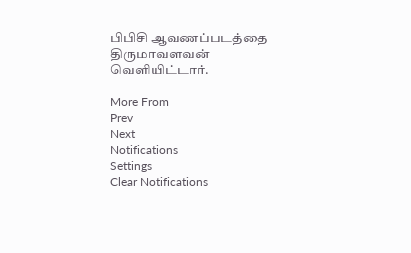பிபிசி ஆவணப்படத்தை திருமாவளவன் வெளியிட்டார்.

More From
Prev
Next
Notifications
Settings
Clear Notifications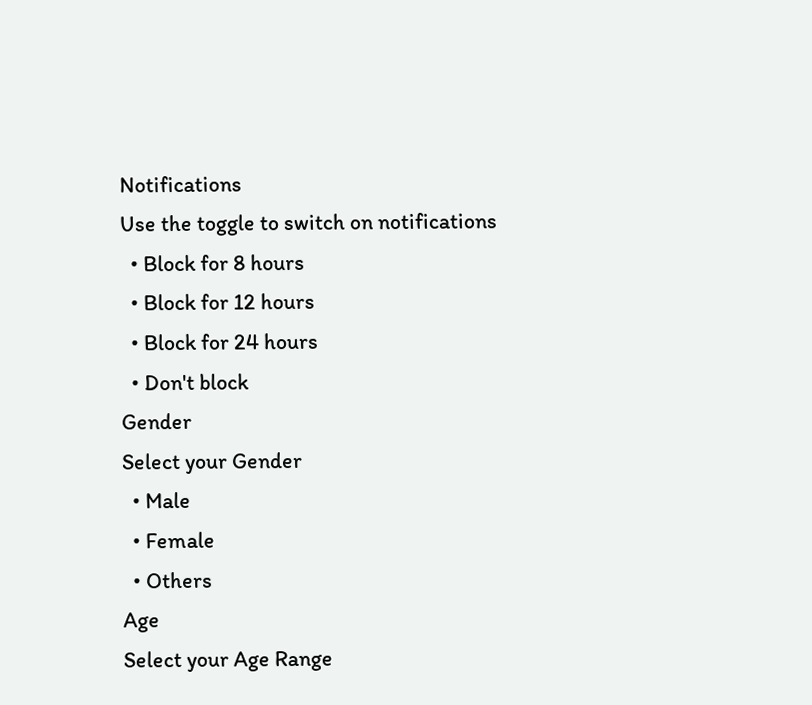Notifications
Use the toggle to switch on notifications
  • Block for 8 hours
  • Block for 12 hours
  • Block for 24 hours
  • Don't block
Gender
Select your Gender
  • Male
  • Female
  • Others
Age
Select your Age Range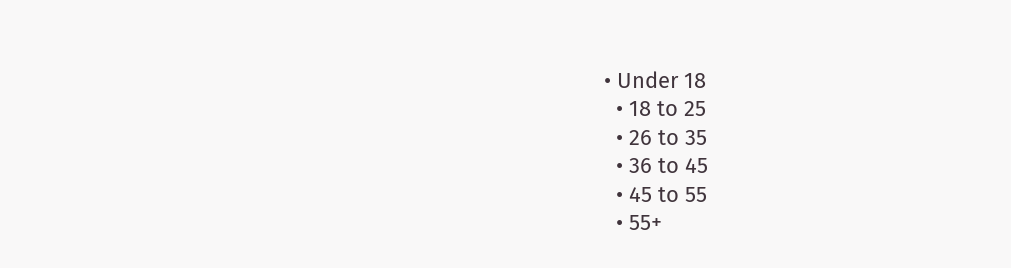• Under 18
  • 18 to 25
  • 26 to 35
  • 36 to 45
  • 45 to 55
  • 55+